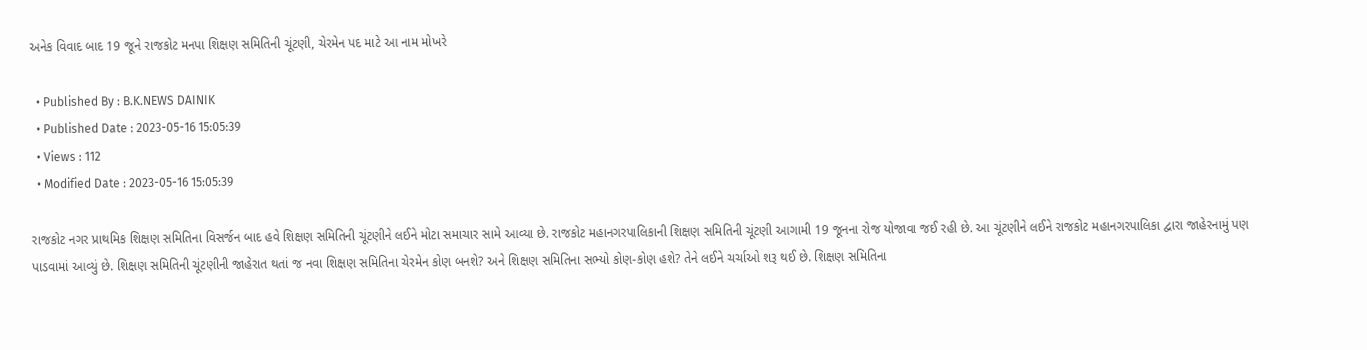અનેક વિવાદ બાદ 19 જૂને રાજકોટ મનપા શિક્ષણ સમિતિની ચૂંટણી, ચેરમેન પદ માટે આ નામ મોખરે

  • Published By : B.K.NEWS DAINIK
  • Published Date : 2023-05-16 15:05:39
  • Views : 112
  • Modified Date : 2023-05-16 15:05:39

રાજકોટ નગર પ્રાથમિક શિક્ષણ સમિતિના વિસર્જન બાદ હવે શિક્ષણ સમિતિની ચૂંટણીને લઈને મોટા સમાચાર સામે આવ્યા છે. રાજકોટ મહાનગરપાલિકાની શિક્ષણ સમિતિની ચૂંટણી આગામી 19 જૂનના રોજ યોજાવા જઈ રહી છે. આ ચૂંટણીને લઈને રાજકોટ મહાનગરપાલિકા દ્વારા જાહેરનામું પણ પાડવામાં આવ્યું છે. શિક્ષણ સમિતિની ચૂંટણીની જાહેરાત થતાં જ નવા શિક્ષણ સમિતિના ચેરમેન કોણ બનશે? અને શિક્ષણ સમિતિના સભ્યો કોણ-કોણ હશે? તેને લઈને ચર્ચાઓ શરૂ થઈ છે. શિક્ષણ સમિતિના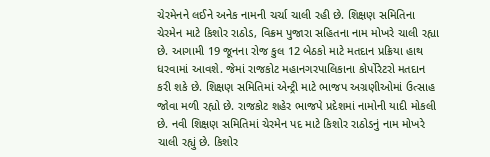ચેરમેનને લઈને અનેક નામની ચર્ચા ચાલી રહી છે. શિક્ષણ સમિતિના ચેરમેન માટે કિશોર રાઠોડ, વિક્રમ પુજારા સહિતના નામ મોખરે ચાલી રહ્યા છે. આગામી 19 જૂનના રોજ કુલ 12 બેઠકો માટે મતદાન પ્રક્રિયા હાથ ધરવામાં આવશે. જેમાં રાજકોટ મહાનગરપાલિકાના કોર્પોરેટરો મતદાન કરી શકે છે. શિક્ષણ સમિતિમાં એન્ટ્રી માટે ભાજપ અગ્રણીઓમાં ઉત્સાહ જોવા મળી રહ્યો છે. રાજકોટ શહેર ભાજપે પ્રદેશમાં નામોની યાદી મોકલી છે. નવી શિક્ષણ સમિતિમાં ચેરમેન પદ માટે કિશોર રાઠોડનું નામ મોખરે ચાલી રહ્યું છે. કિશોર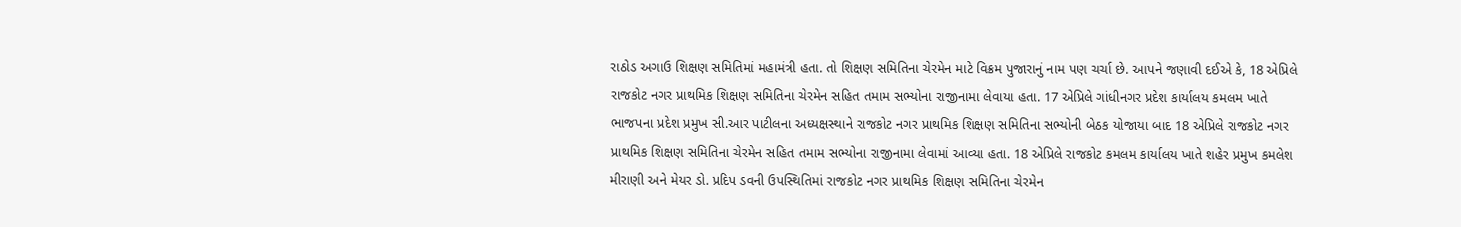રાઠોડ અગાઉ શિક્ષણ સમિતિમાં મહામંત્રી હતા. તો શિક્ષણ સમિતિના ચેરમેન માટે વિક્રમ પુજારાનું નામ પણ ચર્ચા છે. આપને જણાવી દઈએ કે, 18 એપ્રિલે રાજકોટ નગર પ્રાથમિક શિક્ષણ સમિતિના ચેરમેન સહિત તમામ સભ્યોના રાજીનામા લેવાયા હતા. 17 એપ્રિલે ગાંધીનગર પ્રદેશ કાર્યાલય કમલમ ખાતે ભાજપના પ્રદેશ પ્રમુખ સી.આર પાટીલના અધ્યક્ષસ્થાને રાજકોટ નગર પ્રાથમિક શિક્ષણ સમિતિના સભ્યોની બેઠક યોજાયા બાદ 18 એપ્રિલે રાજકોટ નગર પ્રાથમિક શિક્ષણ સમિતિના ચેરમેન સહિત તમામ સભ્યોના રાજીનામા લેવામાં આવ્યા હતા. 18 એપ્રિલે રાજકોટ કમલમ કાર્યાલય ખાતે શહેર પ્રમુખ કમલેશ મીરાણી અને મેયર ડો. પ્રદિપ ડવની ઉપસ્થિતિમાં રાજકોટ નગર પ્રાથમિક શિક્ષણ સમિતિના ચેરમેન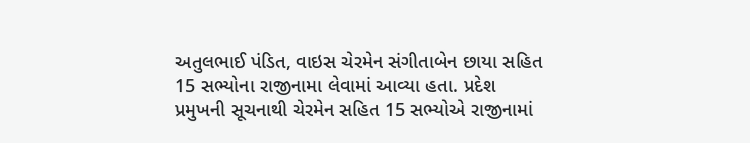અતુલભાઈ પંડિત, વાઇસ ચેરમેન સંગીતાબેન છાયા સહિત 15 સભ્યોના રાજીનામા લેવામાં આવ્યા હતા. પ્રદેશ પ્રમુખની સૂચનાથી ચેરમેન સહિત 15 સભ્યોએ રાજીનામાં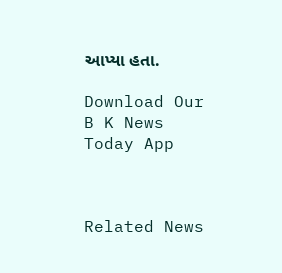આપ્યા હતા.

Download Our B K News Today App



Related News